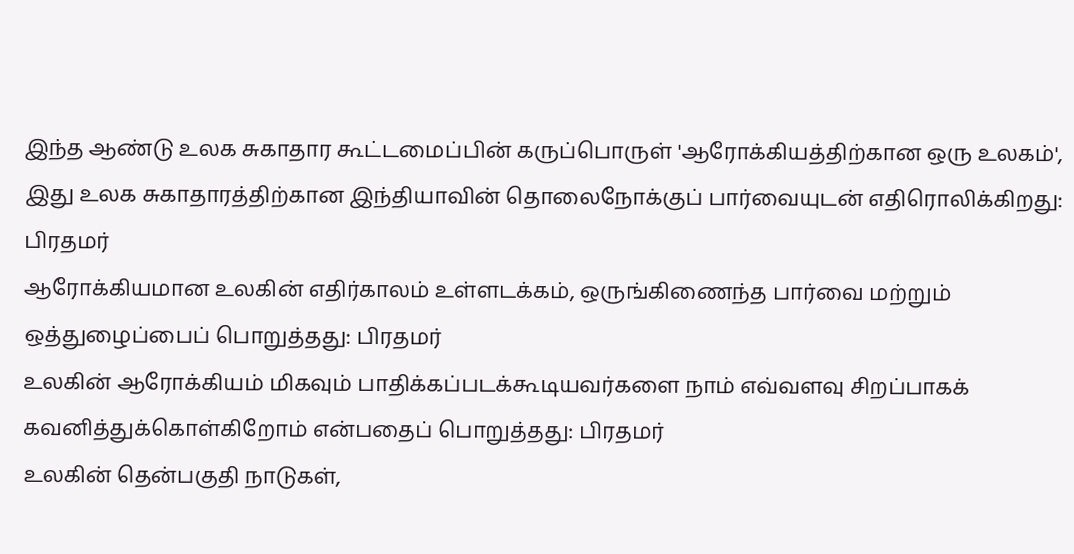இந்த ஆண்டு உலக சுகாதார கூட்டமைப்பின் கருப்பொருள் 'ஆரோக்கியத்திற்கான ஒரு உலகம்', இது உலக சுகாதாரத்திற்கான இந்தியாவின் தொலைநோக்குப் பார்வையுடன் எதிரொலிக்கிறது: பிரதமர்
ஆரோக்கியமான உலகின் எதிர்காலம் உள்ளடக்கம், ஒருங்கிணைந்த பார்வை மற்றும் ஒத்துழைப்பைப் பொறுத்தது: பிரதமர்
உலகின் ஆரோக்கியம் மிகவும் பாதிக்கப்படக்கூடியவர்களை நாம் எவ்வளவு சிறப்பாகக் கவனித்துக்கொள்கிறோம் என்பதைப் பொறுத்தது: பிரதமர்
உலகின் தென்பகுதி நாடுகள்,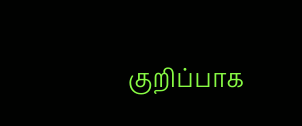குறிப்பாக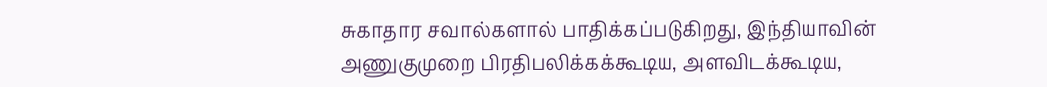சுகாதார சவால்களால் பாதிக்கப்படுகிறது, இந்தியாவின் அணுகுமுறை பிரதிபலிக்கக்கூடிய, அளவிடக்கூடிய,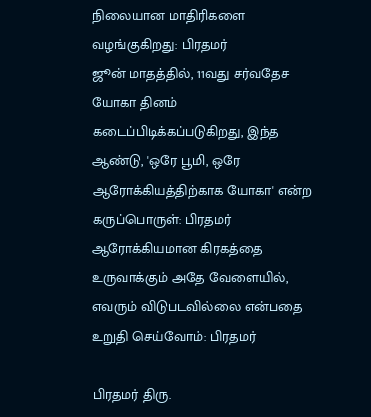நிலையான மாதிரிகளை வழங்குகிறது: பிரதமர்
ஜூன் மாதத்தில், 11வது சர்வதேச யோகா தினம் கடைப்பிடிக்கப்படுகிறது, இந்த ஆண்டு, 'ஒரே பூமி, ஒரே ஆரோக்கியத்திற்காக யோகா' என்ற கருப்பொருள்: பிரதமர்
ஆரோக்கியமான கிரகத்தை உருவாக்கும் அதே வேளையில், எவரும் விடுபடவில்லை என்பதை உறுதி செய்வோம்: பிரதமர்

பிரதமர் திரு.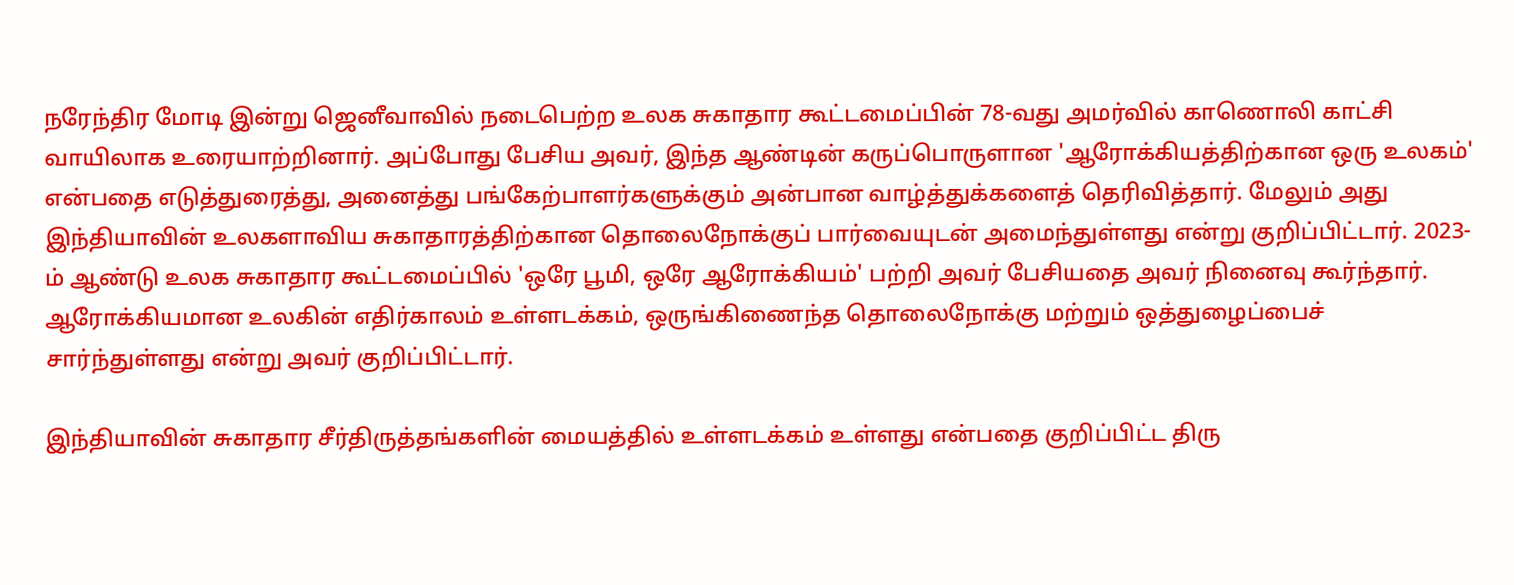நரேந்திர மோடி இன்று ஜெனீவாவில் நடைபெற்ற உலக சுகாதார கூட்டமைப்பின் 78-வது அமர்வில் காணொலி காட்சி வாயிலாக உரையாற்றினார். அப்போது பேசிய அவர், இந்த ஆண்டின் கருப்பொருளான 'ஆரோக்கியத்திற்கான ஒரு உலகம்' என்பதை எடுத்துரைத்து, அனைத்து பங்கேற்பாளர்களுக்கும் அன்பான வாழ்த்துக்களைத் தெரிவித்தார். மேலும் அது இந்தியாவின் உலகளாவிய சுகாதாரத்திற்கான தொலைநோக்குப் பார்வையுடன் அமைந்துள்ளது என்று குறிப்பிட்டார். 2023-ம் ஆண்டு உலக சுகாதார கூட்டமைப்பில் 'ஒரே பூமி, ஒரே ஆரோக்கியம்' பற்றி அவர் பேசியதை அவர் நினைவு கூர்ந்தார். ஆரோக்கியமான உலகின் எதிர்காலம் உள்ளடக்கம், ஒருங்கிணைந்த தொலைநோக்கு மற்றும் ஒத்துழைப்பைச் சார்ந்துள்ளது என்று அவர் குறிப்பிட்டார்.

இந்தியாவின் சுகாதார சீர்திருத்தங்களின் மையத்தில் உள்ளடக்கம் உள்ளது என்பதை குறிப்பிட்ட திரு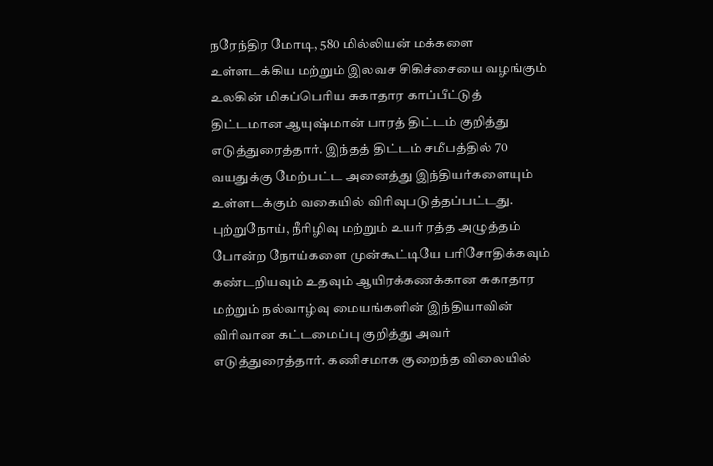நரேந்திர மோடி, 580 மில்லியன் மக்களை உள்ளடக்கிய மற்றும் இலவச சிகிச்சையை வழங்கும் உலகின் மிகப்பெரிய சுகாதார காப்பீட்டுத் திட்டமான ஆயுஷ்மான் பாரத் திட்டம் குறித்து எடுத்துரைத்தார். இந்தத் திட்டம் சமீபத்தில் 70 வயதுக்கு மேற்பட்ட அனைத்து இந்தியர்களையும் உள்ளடக்கும் வகையில் விரிவுபடுத்தப்பட்டது. புற்றுநோய், நீரிழிவு மற்றும் உயர் ரத்த அழுத்தம் போன்ற நோய்களை முன்கூட்டியே பரிசோதிக்கவும் கண்டறியவும் உதவும் ஆயிரக்கணக்கான சுகாதார மற்றும் நல்வாழ்வு மையங்களின் இந்தியாவின் விரிவான கட்டமைப்பு குறித்து அவர் எடுத்துரைத்தார். கணிசமாக குறைந்த விலையில்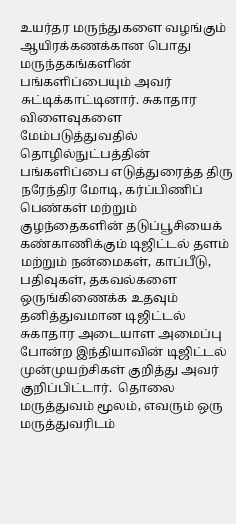உயர்தர மருந்துகளை வழங்கும் ஆயிரக்கணக்கான பொது மருந்தகங்களின் பங்களிப்பையும் அவர் சுட்டிக்காட்டினார். சுகாதார விளைவுகளை மேம்படுத்துவதில் தொழில்நுட்பத்தின் பங்களிப்பை எடுத்துரைத்த திரு நரேந்திர மோடி, கர்ப்பிணிப் பெண்கள் மற்றும் குழந்தைகளின் தடுப்பூசியைக் கண்காணிக்கும் டிஜிட்டல் தளம் மற்றும் நன்மைகள், காப்பீடு, பதிவுகள், தகவல்களை ஒருங்கிணைக்க உதவும் தனித்துவமான டிஜிட்டல் சுகாதார அடையாள அமைப்பு போன்ற இந்தியாவின் டிஜிட்டல் முன்முயற்சிகள் குறித்து அவர் குறிப்பிட்டார்.  தொலை மருத்துவம் மூலம், எவரும் ஒரு மருத்துவரிடம்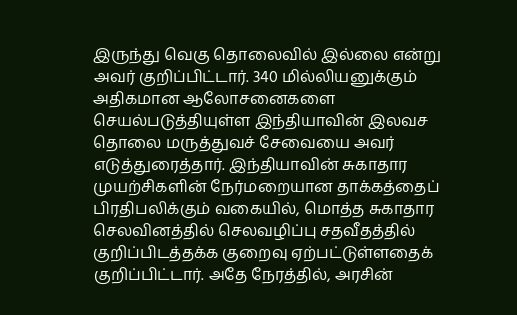இருந்து வெகு தொலைவில் இல்லை என்று அவர் குறிப்பிட்டார். 340 மில்லியனுக்கும் அதிகமான ஆலோசனைகளை செயல்படுத்தியுள்ள இந்தியாவின் இலவச தொலை மருத்துவச் சேவையை அவர் எடுத்துரைத்தார். இந்தியாவின் சுகாதார முயற்சிகளின் நேர்மறையான தாக்கத்தைப் பிரதிபலிக்கும் வகையில், மொத்த சுகாதார செலவினத்தில் செலவழிப்பு சதவீதத்தில் குறிப்பிடத்தக்க குறைவு ஏற்பட்டுள்ளதைக் குறிப்பிட்டார். அதே நேரத்தில், அரசின்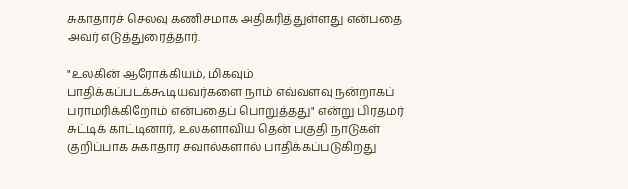சுகாதாரச் செலவு கணிசமாக அதிகரித்துள்ளது என்பதை அவர் எடுத்துரைத்தார்.

"உலகின் ஆரோக்கியம், மிகவும் பாதிக்கப்படக்கூடியவர்களை நாம் எவ்வளவு நன்றாகப் பராமரிக்கிறோம் என்பதைப் பொறுத்தது" என்று பிரதமர் சுட்டிக் காட்டினார், உலகளாவிய தென் பகுதி நாடுகள் குறிப்பாக சுகாதார சவால்களால் பாதிக்கப்படுகிறது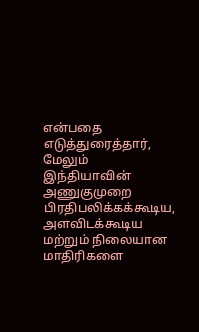என்பதை எடுத்துரைத்தார், மேலும் இந்தியாவின் அணுகுமுறை பிரதிபலிக்கக்கூடிய, அளவிடக்கூடிய மற்றும் நிலையான மாதிரிகளை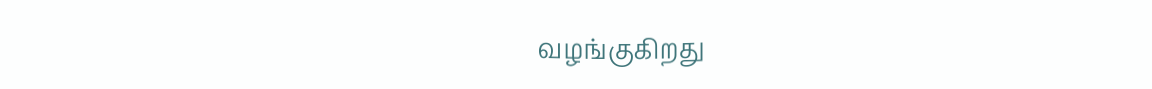வழங்குகிறது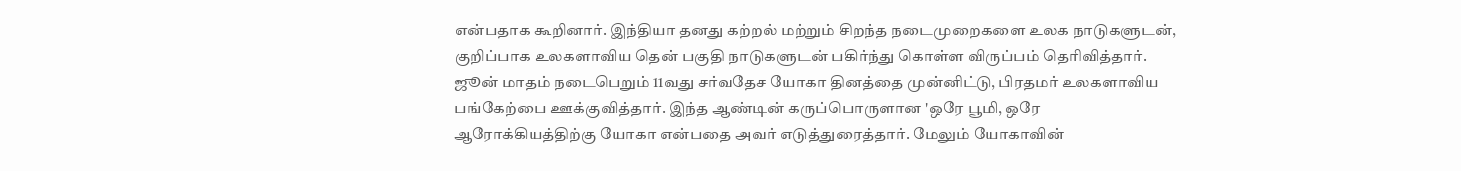என்பதாக கூறினார். இந்தியா தனது கற்றல் மற்றும் சிறந்த நடைமுறைகளை உலக நாடுகளுடன், குறிப்பாக உலகளாவிய தென் பகுதி நாடுகளுடன் பகிர்ந்து கொள்ள விருப்பம் தெரிவித்தார். ஜூன் மாதம் நடைபெறும் 11வது சர்வதேச யோகா தினத்தை முன்னிட்டு, பிரதமர் உலகளாவிய பங்கேற்பை ஊக்குவித்தார். இந்த ஆண்டின் கருப்பொருளான 'ஒரே பூமி, ஒரே ஆரோக்கியத்திற்கு யோகா என்பதை அவர் எடுத்துரைத்தார். மேலும் யோகாவின்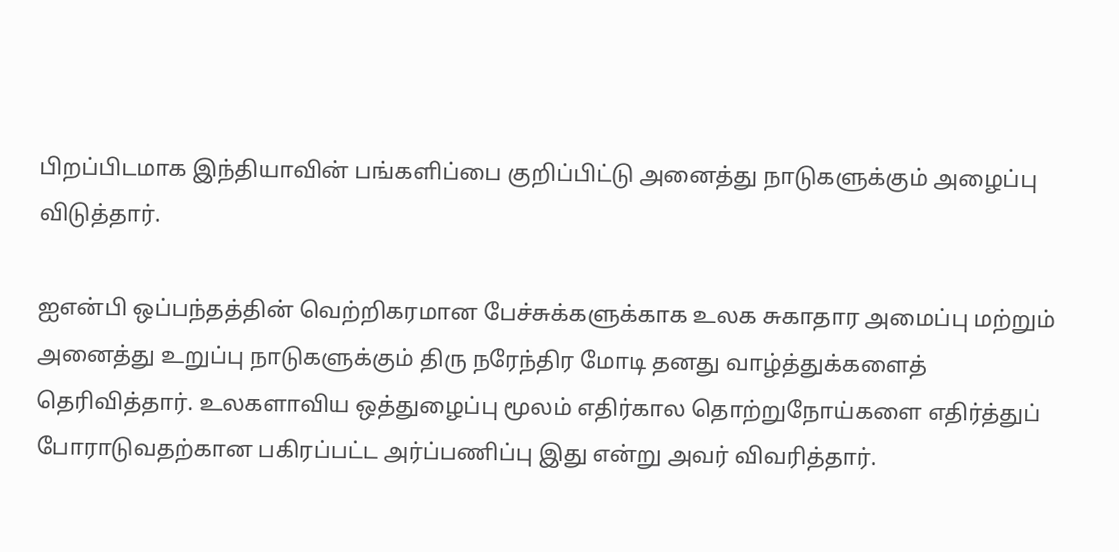பிறப்பிடமாக இந்தியாவின் பங்களிப்பை குறிப்பிட்டு அனைத்து நாடுகளுக்கும் அழைப்பு விடுத்தார்.

ஐஎன்பி ஒப்பந்தத்தின் வெற்றிகரமான பேச்சுக்களுக்காக உலக சுகாதார அமைப்பு மற்றும் அனைத்து உறுப்பு நாடுகளுக்கும் திரு நரேந்திர மோடி தனது வாழ்த்துக்களைத் தெரிவித்தார். உலகளாவிய ஒத்துழைப்பு மூலம் எதிர்கால தொற்றுநோய்களை எதிர்த்துப் போராடுவதற்கான பகிரப்பட்ட அர்ப்பணிப்பு இது என்று அவர் விவரித்தார்.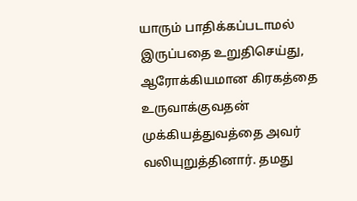யாரும் பாதிக்கப்படாமல் இருப்பதை உறுதிசெய்து, ஆரோக்கியமான கிரகத்தை உருவாக்குவதன் முக்கியத்துவத்தை அவர் வலியுறுத்தினார். தமது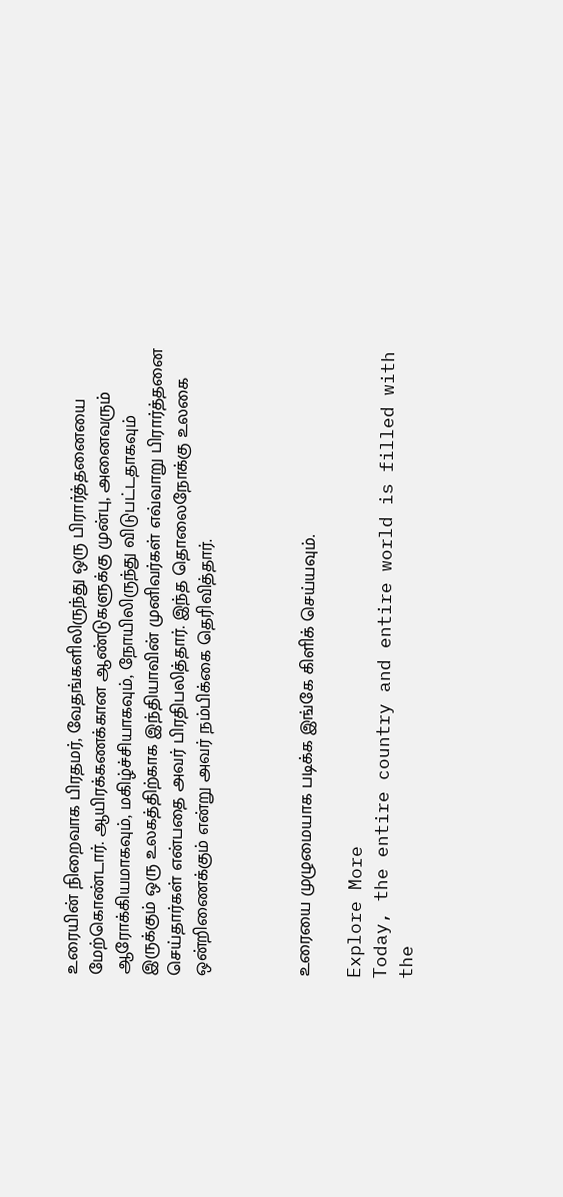உரையின் நிறைவாக பிரதமர், வேதங்களிலிருந்து ஒரு பிரார்த்தனையை மேற்கொண்டார். ஆயிரக்கணக்கான ஆண்டுகளுக்கு முன்பு, அனைவரும் ஆரோக்கியமாகவும், மகிழ்ச்சியாகவும், நோயிலிருந்து விடுபட்டதாகவும் இருக்கும் ஒரு உலகத்திற்காக இந்தியாவின் முனிவர்கள் எவ்வாறு பிரார்த்தனை செய்தார்கள் என்பதை அவர் பிரதிபலித்தார். இந்த தொலைநோக்கு உலகை ஒன்றிணைக்கும் என்று அவர் நம்பிக்கை தெரிவித்தார்.



உரையை முழுமையாக படிக்க இங்கே கிளிக் செய்யவும்.

Explore More
Today, the entire country and entire world is filled with the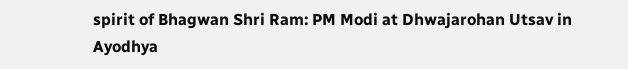spirit of Bhagwan Shri Ram: PM Modi at Dhwajarohan Utsav in Ayodhya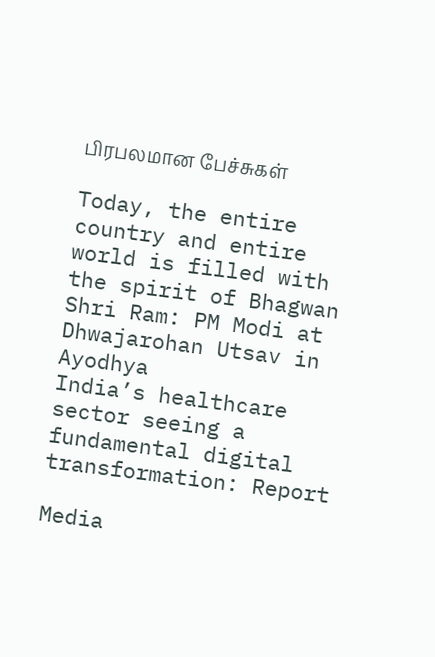பிரபலமான பேச்சுகள்

Today, the entire country and entire world is filled with the spirit of Bhagwan Shri Ram: PM Modi at Dhwajarohan Utsav in Ayodhya
India’s healthcare sector seeing a fundamental digital transformation: Report

Media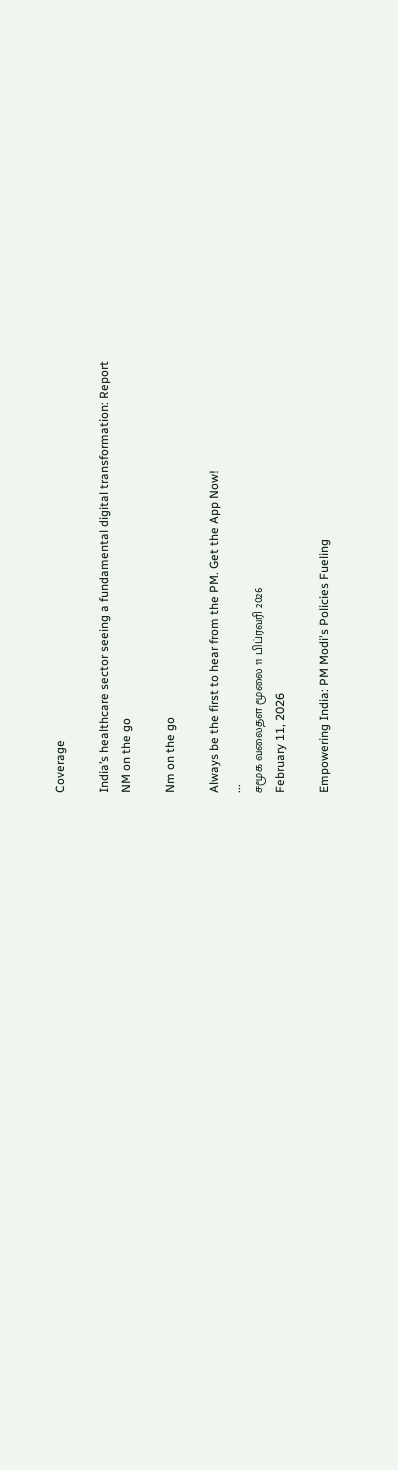Coverage

India’s healthcare sector seeing a fundamental digital transformation: Report
NM on the go

Nm on the go

Always be the first to hear from the PM. Get the App Now!
...
சமூக வலைதள மூலை 11 பிப்ரவரி 2026
February 11, 2026

Empowering India: PM Modi's Policies Fueling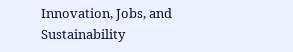Innovation, Jobs, and Sustainability